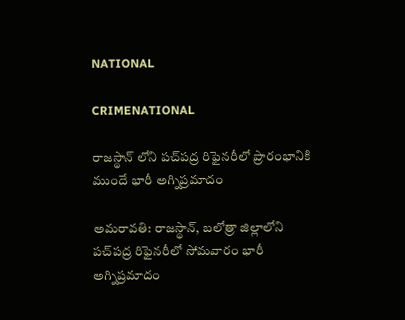NATIONAL

CRIMENATIONAL

రాజస్థాన్ లోని పచ్‌‌పద్ర రిఫైనరీలో ప్రారంభానికి ముందే భారీ అగ్నిప్రమాదం

అమరావతి: రాజస్థాన్, బలోత్రా జిల్లాలోని పచ్‌‌పద్ర రిఫైనరీలో సోమవారం భారీ అగ్నిప్రమాదం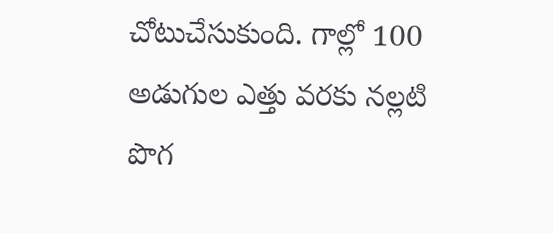చోటుచేసుకుంది. గాల్లో 100 అడుగుల ఎత్తు వరకు నల్లటి పొగ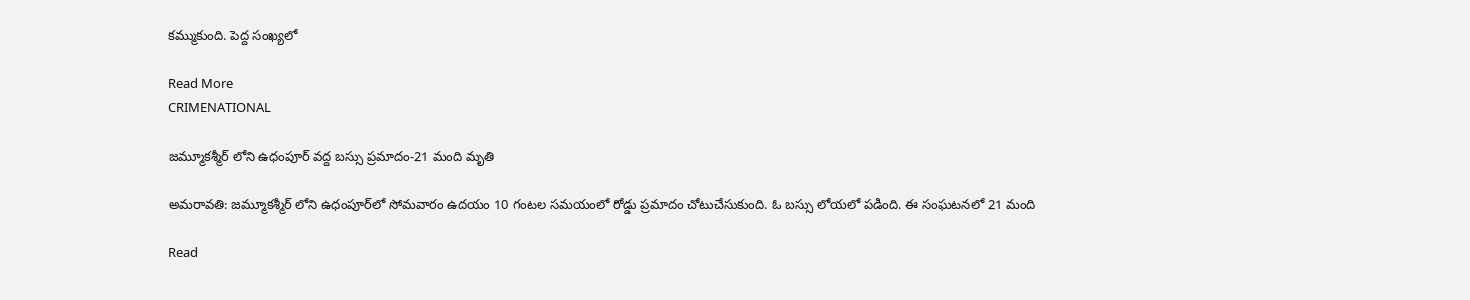కమ్ముకుంది. పెద్ద సంఖ్యలో

Read More
CRIMENATIONAL

జ‌మ్మూక‌శ్మీర్‌ లోని ఉధంపూర్‌ వద్ద బస్సు ప్రమాదం-21 మంది మృతి

అమరావతి: జ‌మ్మూక‌శ్మీర్‌ లోని ఉధంపూర్‌లో సోమవారం ఉదయం 10 గంటల సమయంలో రోడ్డు ప్ర‌మాదం చోటుచేసుకుంది. ఓ బ‌స్సు లోయ‌లో ప‌డింది. ఈ సంఘ‌ట‌న‌లో 21 మంది

Read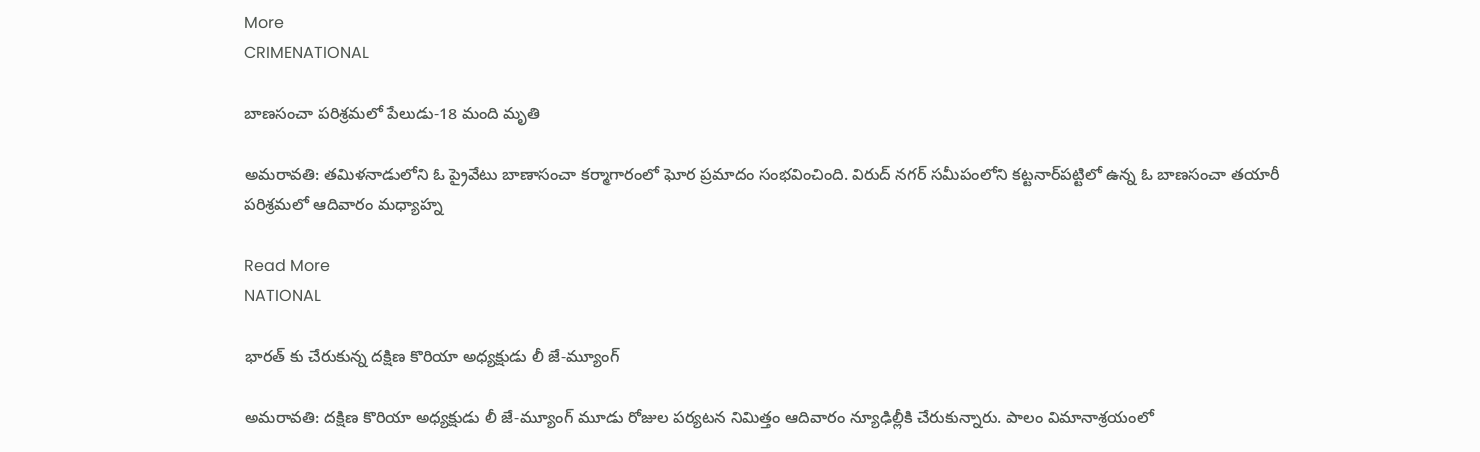More
CRIMENATIONAL

బాణసంచా పరిశ్రమలో పేలుడు-18 మంది మృతి

అమరావతి: తమిళనాడులోని ఓ ప్రైవేటు బాణాసంచా కర్మాగారంలో ఘోర ప్రమాదం సంభవించింది. విరుద్ నగర్ సమీపంలోని కట్టనార్‌పట్టిలో ఉన్న ఓ బాణసంచా తయారీ పరిశ్రమలో ఆదివారం మధ్యాహ్న

Read More
NATIONAL

భారత్ కు చేరుకున్న దక్షిణ కొరియా అధ్యక్షుడు లీ జే-మ్యూంగ్

అమరావతి: దక్షిణ కొరియా అధ్యక్షుడు లీ జే-మ్యూంగ్ మూడు రోజుల పర్యటన నిమిత్తం ఆదివారం న్యూఢిల్లీకి చేరుకున్నారు. పాలం విమానాశ్రయంలో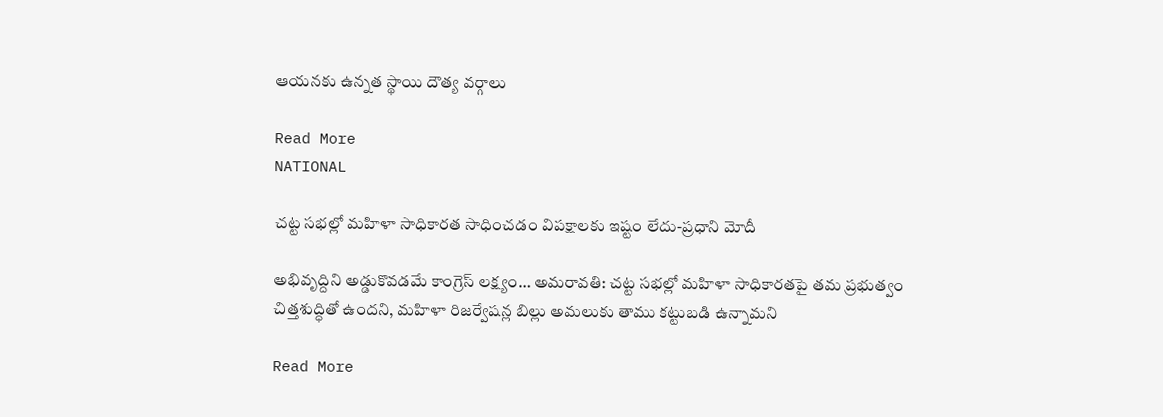ఆయనకు ఉన్నత స్థాయి దౌత్య వర్గాలు

Read More
NATIONAL

చట్ట సభల్లో మహిళా సాధికారత సాధించడం విపక్షాలకు ఇష్టం లేదు-ప్రధాని మోదీ

అభివృద్దిని అడ్డుకొవడమే కాంగ్రెస్ లక్ష్యం… అమరావతి: చట్ట సభల్లో మహిళా సాధికారతపై తమ ప్రభుత్వం చిత్తశుద్ధితో ఉందని, మహిళా రిజర్వేషన్ల బిల్లు అమలుకు తాము కట్టుబడి ఉన్నామని

Read More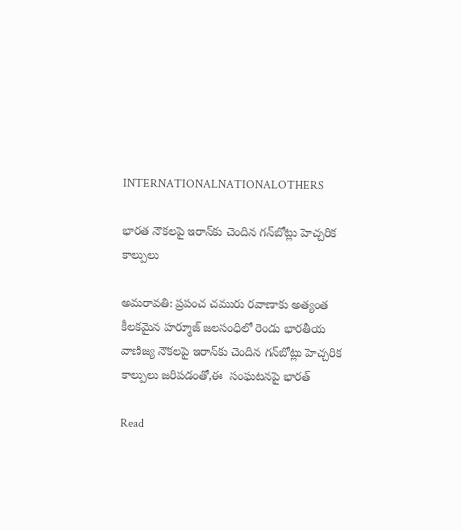INTERNATIONALNATIONALOTHERS

భారత నౌకలపై ఇరాన్‌కు చెందిన గన్‌బోట్లు హెచ్చరిక కాల్పులు

అమరావతి: ప్రపంచ చమురు రవాణాకు అత్యంత కీలకమైన హర్మూజ్ జలసంధిలో రెండు భారతీయ వాణిజ్య నౌకలపై ఇరాన్‌కు చెందిన గన్‌బోట్లు హెచ్చరిక కాల్పులు జరిపడంతో,ఈ  సంఘటనపై భారత్

Read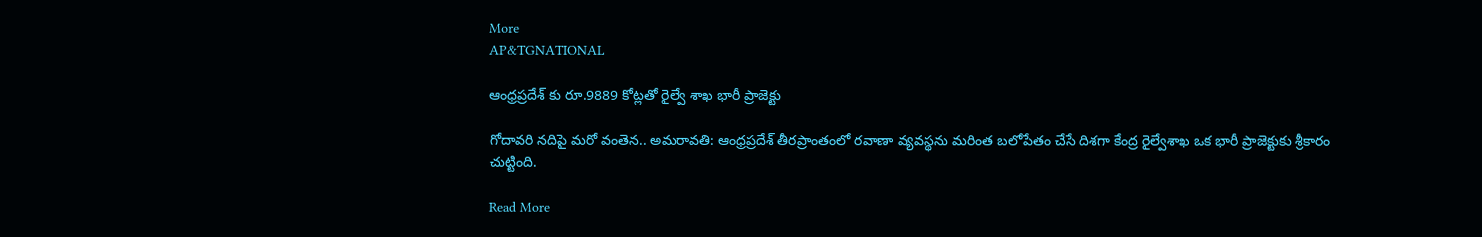More
AP&TGNATIONAL

ఆంధ్రప్రదేశ్ కు రూ.9889 కోట్లతో రైల్వే శాఖ భారీ ప్రాజెక్టు

గోదావరి నదిపై మరో వంతెన.. అమరావతి: ఆంధ్రప్రదేశ్ తీరప్రాంతంలో రవాణా వ్యవస్థను మరింత బలోపేతం చేసే దిశగా కేంద్ర రైల్వేశాఖ ఒక భారీ ప్రాజెక్టుకు శ్రీకారం చుట్టింది.

Read More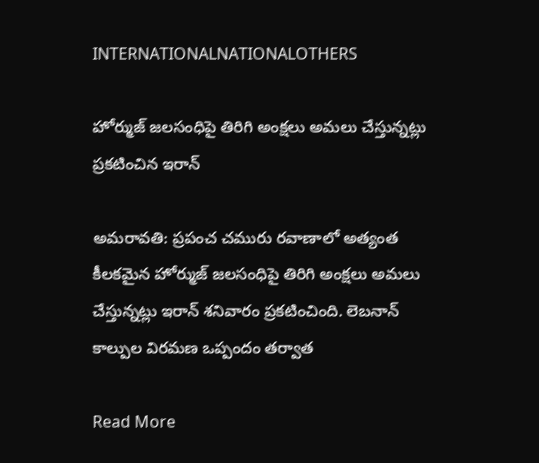INTERNATIONALNATIONALOTHERS

హోర్ముజ్ జలసంధిపై తిరిగి అంక్షలు అమలు చేస్తున్నట్లు ప్రకటించిన ఇరాన్

అమరావతి: ప్రపంచ చమురు రవాణాలో అత్యంత కీలకమైన హోర్ముజ్ జలసంధిపై తిరిగి అంక్షలు అమలు చేస్తున్నట్లు ఇరాన్ శనివారం ప్రకటించింది. లెబనాన్ కాల్పుల విరమణ ఒప్పందం తర్వాత

Read More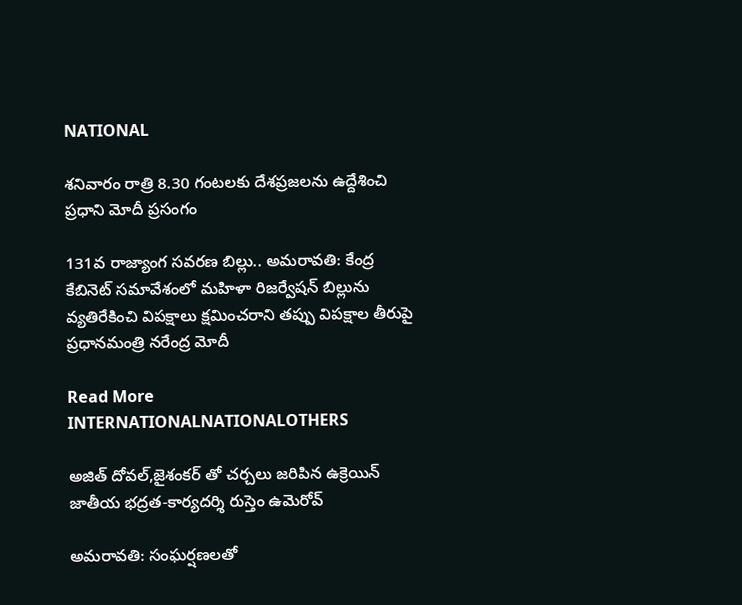NATIONAL

శనివారం రాత్రి 8.30 గంటలకు దేశప్రజలను ఉద్దేశించి ప్రధాని మోదీ ప్రసంగం

131వ రాజ్యాంగ సవరణ బిల్లు.. అమరావతి: కేంద్ర కేబినెట్ సమావేశంలో మహిళా రిజర్వేషన్‌ బిల్లును వ్యతిరేకించి విపక్షాలు క్షమించరాని తప్పు విపక్షాల తీరుపై ప్రధానమంత్రి నరేంద్ర మోదీ

Read More
INTERNATIONALNATIONALOTHERS

అజిత్ దోవల్‌,జైశంకర్ తో చర్చలు జరిపిన ఉక్రెయిన్ జాతీయ భద్రత-కార్యదర్శి రుస్తెం ఉమెరోవ్

అమరావతి: సంఘర్షణలతో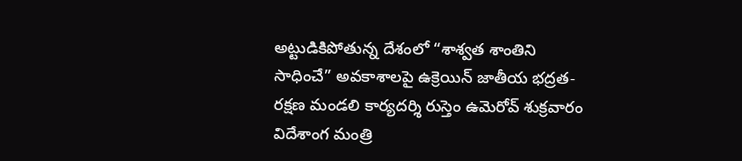అట్టుడికిపోతున్న దేశంలో “శాశ్వత శాంతిని సాధించే” అవకాశాలపై ఉక్రెయిన్ జాతీయ భద్రత-రక్షణ మండలి కార్యదర్శి రుస్తెం ఉమెరోవ్ శుక్రవారం విదేశాంగ మంత్రి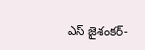ఎస్ జైశంకర్-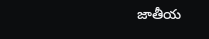జాతీయ